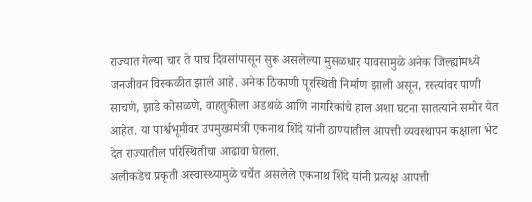राज्यात गेल्या चार ते पाच दिवसांपासून सुरू असलेल्या मुसळधार पावसामुळे अनेक जिल्ह्यांमध्ये जनजीवन विस्कळीत झाले आहे. अनेक ठिकाणी पूरस्थिती निर्माण झाली असून, रस्त्यांवर पाणी साचणे, झाडे कोसळणे, वाहतुकीला अडथळे आणि नागरिकांचे हाल अशा घटना सातत्याने समोर येत आहेत. या पार्श्वभूमीवर उपमुख्यमंत्री एकनाथ शिंदे यांनी ठाण्यातील आपत्ती व्यवस्थापन कक्षाला भेट देत राज्यातील परिस्थितीचा आढावा घेतला.
अलीकडेच प्रकृती अस्वास्थ्यामुळे चर्चेत असलेले एकनाथ शिंदे यांनी प्रत्यक्ष आपत्ती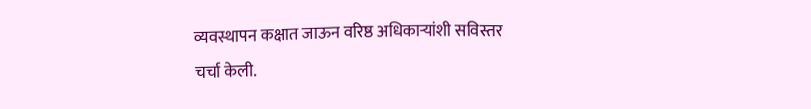व्यवस्थापन कक्षात जाऊन वरिष्ठ अधिकाऱ्यांशी सविस्तर चर्चा केली.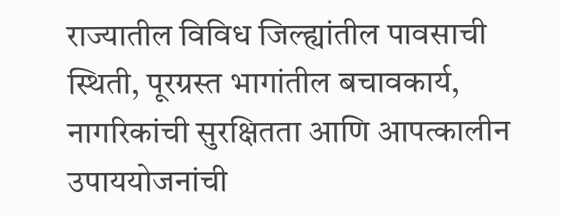राज्यातील विविध जिल्ह्यांतील पावसाची स्थिती, पूरग्रस्त भागांतील बचावकार्य, नागरिकांची सुरक्षितता आणि आपत्कालीन उपाययोजनांची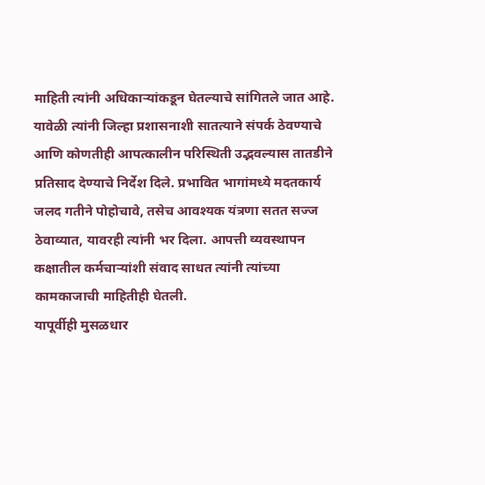माहिती त्यांनी अधिकाऱ्यांकडून घेतल्याचे सांगितले जात आहे.
यावेळी त्यांनी जिल्हा प्रशासनाशी सातत्याने संपर्क ठेवण्याचे आणि कोणतीही आपत्कालीन परिस्थिती उद्भवल्यास तातडीने प्रतिसाद देण्याचे निर्देश दिले. प्रभावित भागांमध्ये मदतकार्य जलद गतीने पोहोचावे, तसेच आवश्यक यंत्रणा सतत सज्ज ठेवाव्यात, यावरही त्यांनी भर दिला. आपत्ती व्यवस्थापन कक्षातील कर्मचाऱ्यांशी संवाद साधत त्यांनी त्यांच्या कामकाजाची माहितीही घेतली.
यापूर्वीही मुसळधार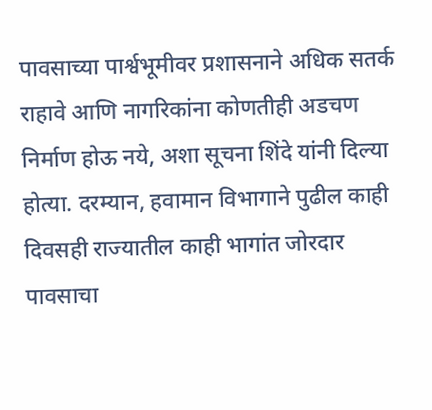पावसाच्या पार्श्वभूमीवर प्रशासनाने अधिक सतर्क राहावे आणि नागरिकांना कोणतीही अडचण निर्माण होऊ नये, अशा सूचना शिंदे यांनी दिल्या होत्या. दरम्यान, हवामान विभागाने पुढील काही दिवसही राज्यातील काही भागांत जोरदार पावसाचा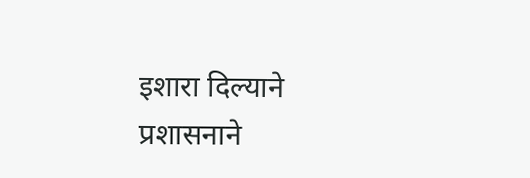इशारा दिल्याने प्रशासनाने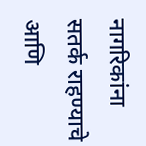नागरिकांना सतर्क राहण्याचे आणि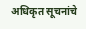अधिकृत सूचनांचे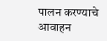पालन करण्याचे आवाहन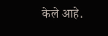केले आहे.